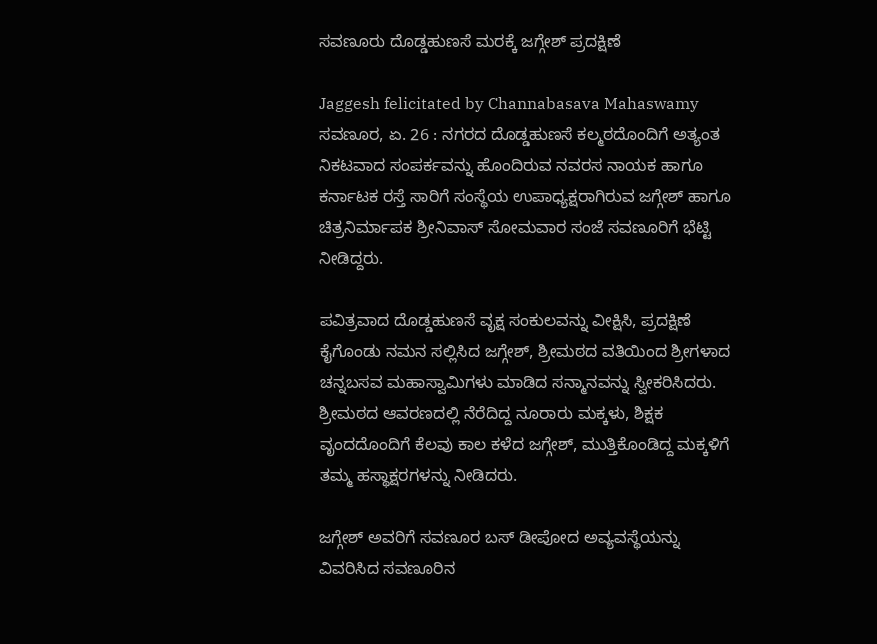ಸವಣೂರು ದೊಡ್ಡಹುಣಸೆ ಮರಕ್ಕೆ ಜಗ್ಗೇಶ್ ಪ್ರದಕ್ಷಿಣೆ

Jaggesh felicitated by Channabasava Mahaswamy
ಸವಣೂರ, ಏ. 26 : ನಗರದ ದೊಡ್ಡಹುಣಸೆ ಕಲ್ಮಠದೊಂದಿಗೆ ಅತ್ಯಂತ ನಿಕಟವಾದ ಸಂಪರ್ಕವನ್ನು ಹೊಂದಿರುವ ನವರಸ ನಾಯಕ ಹಾಗೂ ಕರ್ನಾಟಕ ರಸ್ತೆ ಸಾರಿಗೆ ಸಂಸ್ಥೆಯ ಉಪಾಧ್ಯಕ್ಷರಾಗಿರುವ ಜಗ್ಗೇಶ್ ಹಾಗೂ ಚಿತ್ರನಿರ್ಮಾಪಕ ಶ್ರೀನಿವಾಸ್ ಸೋಮವಾರ ಸಂಜೆ ಸವಣೂರಿಗೆ ಭೆಟ್ಟಿ ನೀಡಿದ್ದರು.

ಪವಿತ್ರವಾದ ದೊಡ್ಡಹುಣಸೆ ವೃಕ್ಷ ಸಂಕುಲವನ್ನು ವೀಕ್ಷಿಸಿ, ಪ್ರದಕ್ಷಿಣೆ ಕೈಗೊಂಡು ನಮನ ಸಲ್ಲಿಸಿದ ಜಗ್ಗೇಶ್, ಶ್ರೀಮಠದ ವತಿಯಿಂದ ಶ್ರೀಗಳಾದ ಚನ್ನಬಸವ ಮಹಾಸ್ವಾಮಿಗಳು ಮಾಡಿದ ಸನ್ಮಾನವನ್ನು ಸ್ವೀಕರಿಸಿದರು. ಶ್ರೀಮಠದ ಆವರಣದಲ್ಲಿ ನೆರೆದಿದ್ದ ನೂರಾರು ಮಕ್ಕಳು, ಶಿಕ್ಷಕ ವೃಂದದೊಂದಿಗೆ ಕೆಲವು ಕಾಲ ಕಳೆದ ಜಗ್ಗೇಶ್, ಮುತ್ತಿಕೊಂಡಿದ್ದ ಮಕ್ಕಳಿಗೆ ತಮ್ಮ ಹಸ್ಥಾಕ್ಷರಗಳನ್ನು ನೀಡಿದರು.

ಜಗ್ಗೇಶ್ ಅವರಿಗೆ ಸವಣೂರ ಬಸ್ ಡೀಪೋದ ಅವ್ಯವಸ್ಥೆಯನ್ನು ವಿವರಿಸಿದ ಸವಣೂರಿನ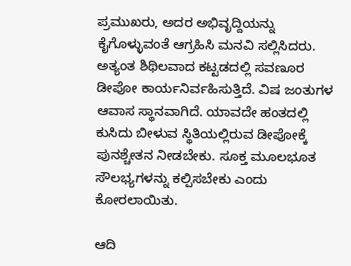ಪ್ರಮುಖರು, ಅದರ ಅಭಿವೃದ್ದಿಯನ್ನು ಕೈಗೊಳ್ಳುವಂತೆ ಆಗ್ರಹಿಸಿ ಮನವಿ ಸಲ್ಲಿಸಿದರು. ಅತ್ಯಂತ ಶಿಥಿಲವಾದ ಕಟ್ಟಡದಲ್ಲಿ ಸವಣೂರ ಡೀಪೋ ಕಾರ್ಯನಿರ್ವಹಿಸುತ್ತಿದೆ. ವಿಷ ಜಂತುಗಳ ಆವಾಸ ಸ್ಥಾನವಾಗಿದೆ. ಯಾವದೇ ಹಂತದಲ್ಲಿ ಕುಸಿದು ಬೀಳುವ ಸ್ಥಿತಿಯಲ್ಲಿರುವ ಡೀಪೋಕ್ಕೆ ಪುನಶ್ಚೇತನ ನೀಡಬೇಕು. ಸೂಕ್ತ ಮೂಲಭೂತ ಸೌಲಭ್ಯಗಳನ್ನು ಕಲ್ಪಿಸಬೇಕು ಎಂದು ಕೋರಲಾಯಿತು.

ಆದಿ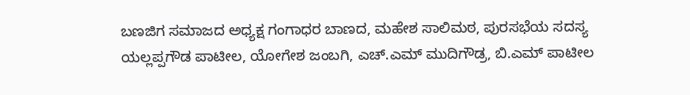ಬಣಜಿಗ ಸಮಾಜದ ಅಧ್ಯಕ್ಷ ಗಂಗಾಧರ ಬಾಣದ, ಮಹೇಶ ಸಾಲಿಮಠ, ಪುರಸಭೆಯ ಸದಸ್ಯ ಯಲ್ಲಪ್ಪಗೌಡ ಪಾಟೀಲ, ಯೋಗೇಶ ಜಂಬಗಿ, ಎಚ್.ಎಮ್ ಮುದಿಗೌಡ್ರ, ಬಿ.ಎಮ್ ಪಾಟೀಲ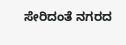ಸೇರಿದಂತೆ ನಗರದ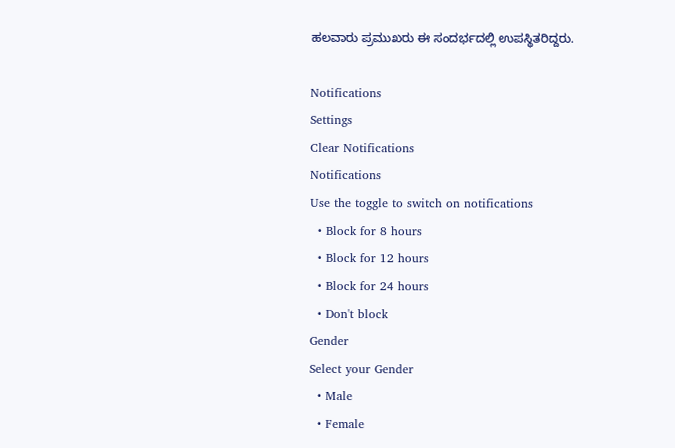ಹಲವಾರು ಪ್ರಮುಖರು ಈ ಸಂದರ್ಭದಲ್ಲಿ ಉಪಸ್ಥಿತರಿದ್ದರು.

Notifications
Settings
Clear Notifications
Notifications
Use the toggle to switch on notifications
  • Block for 8 hours
  • Block for 12 hours
  • Block for 24 hours
  • Don't block
Gender
Select your Gender
  • Male
  • Female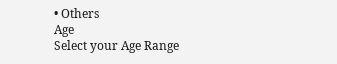• Others
Age
Select your Age Range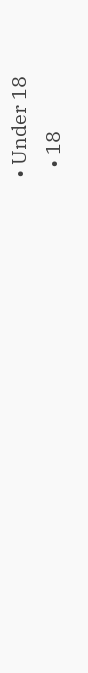• Under 18
  • 18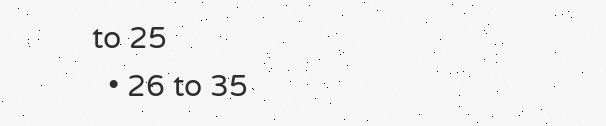to 25
  • 26 to 35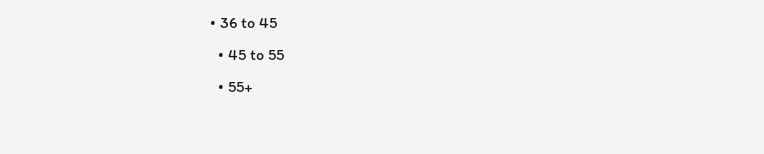• 36 to 45
  • 45 to 55
  • 55+